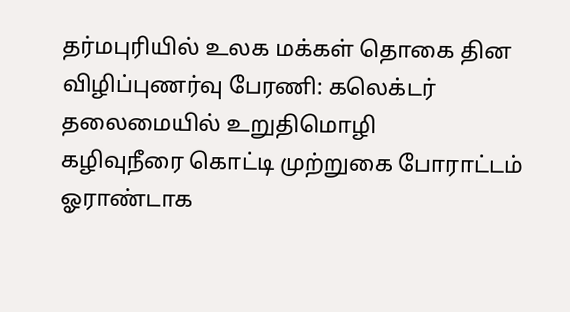தர்மபுரியில் உலக மக்கள் தொகை தின விழிப்புணர்வு பேரணி: கலெக்டர் தலைமையில் உறுதிமொழி
கழிவுநீரை கொட்டி முற்றுகை போராட்டம் ஓராண்டாக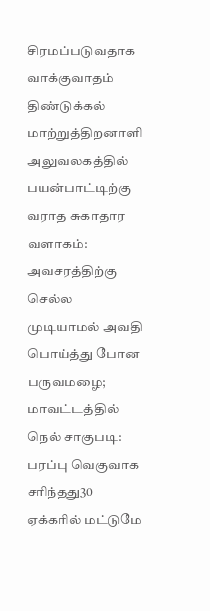சிரமப்படுவதாக வாக்குவாதம்
திண்டுக்கல் மாற்றுத்திறனாளி அலுவலகத்தில் பயன்பாட்டிற்கு வராத சுகாதார வளாகம்: அவசரத்திற்கு செல்ல முடியாமல் அவதி
பொய்த்து போன பருவமழை; மாவட்டத்தில் நெல் சாகுபடி: பரப்பு வெகுவாக சரிந்தது30 ஏக்கரில் மட்டுமே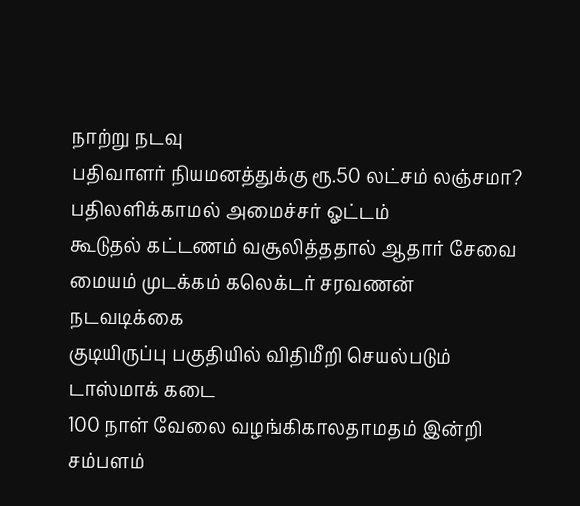நாற்று நடவு
பதிவாளர் நியமனத்துக்கு ரூ.50 லட்சம் லஞ்சமா? பதிலளிக்காமல் அமைச்சர் ஓட்டம்
கூடுதல் கட்டணம் வசூலித்ததால் ஆதார் சேவை மையம் முடக்கம் கலெக்டர் சரவணன் நடவடிக்கை
குடியிருப்பு பகுதியில் விதிமீறி செயல்படும் டாஸ்மாக் கடை
100 நாள் வேலை வழங்கிகாலதாமதம் இன்றி சம்பளம்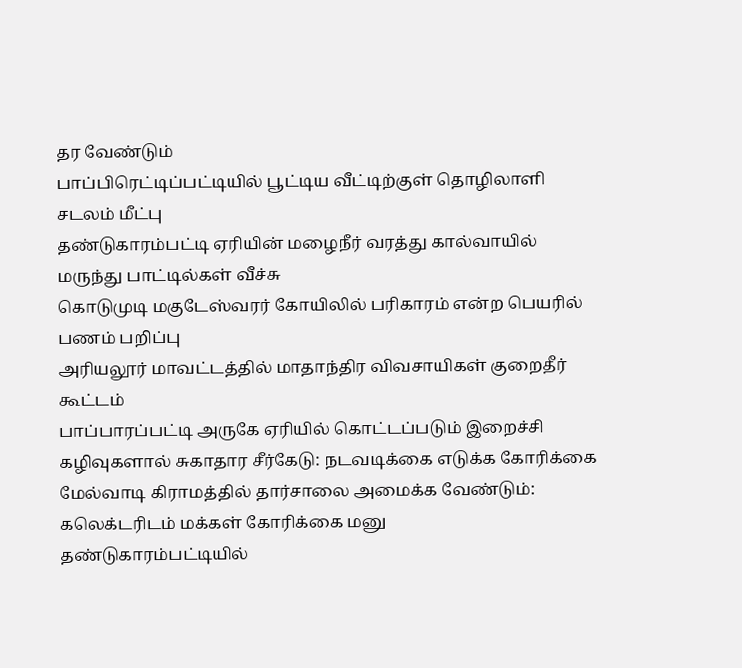தர வேண்டும்
பாப்பிரெட்டிப்பட்டியில் பூட்டிய வீட்டிற்குள் தொழிலாளி சடலம் மீட்பு
தண்டுகாரம்பட்டி ஏரியின் மழைநீர் வரத்து கால்வாயில் மருந்து பாட்டில்கள் வீச்சு
கொடுமுடி மகுடேஸ்வரர் கோயிலில் பரிகாரம் என்ற பெயரில் பணம் பறிப்பு
அரியலூர் மாவட்டத்தில் மாதாந்திர விவசாயிகள் குறைதீர் கூட்டம்
பாப்பாரப்பட்டி அருகே ஏரியில் கொட்டப்படும் இறைச்சி கழிவுகளால் சுகாதார சீர்கேடு: நடவடிக்கை எடுக்க கோரிக்கை
மேல்வாடி கிராமத்தில் தார்சாலை அமைக்க வேண்டும்: கலெக்டரிடம் மக்கள் கோரிக்கை மனு
தண்டுகாரம்பட்டியில்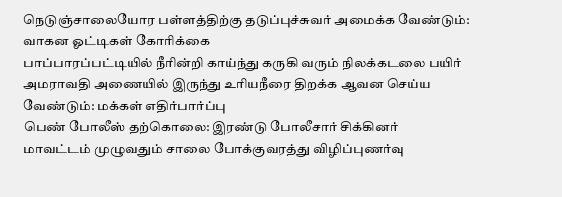நெடுஞ்சாலையோர பள்ளத்திற்கு தடுப்புச்சுவர் அமைக்க வேண்டும்: வாகன ஓட்டிகள் கோரிக்கை
பாப்பாரப்பட்டியில் நீரின்றி காய்ந்து கருகி வரும் நிலக்கடலை பயிர்
அமராவதி அணையில் இருந்து உரியநீரை திறக்க ஆவன செய்ய வேண்டும்: மக்கள் எதிர்பார்ப்பு
பெண் போலீஸ் தற்கொலை: இரண்டு போலீசார் சிக்கினர்
மாவட்டம் முழுவதும் சாலை போக்குவரத்து விழிப்புணர்வு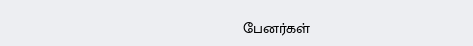பேனர்கள்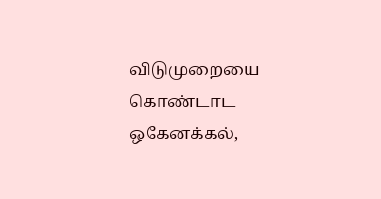விடுமுறையை கொண்டாட ஒகேனக்கல்,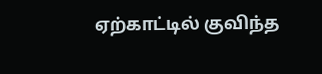ஏற்காட்டில் குவிந்த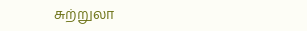சுற்றுலா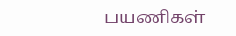பயணிகள்